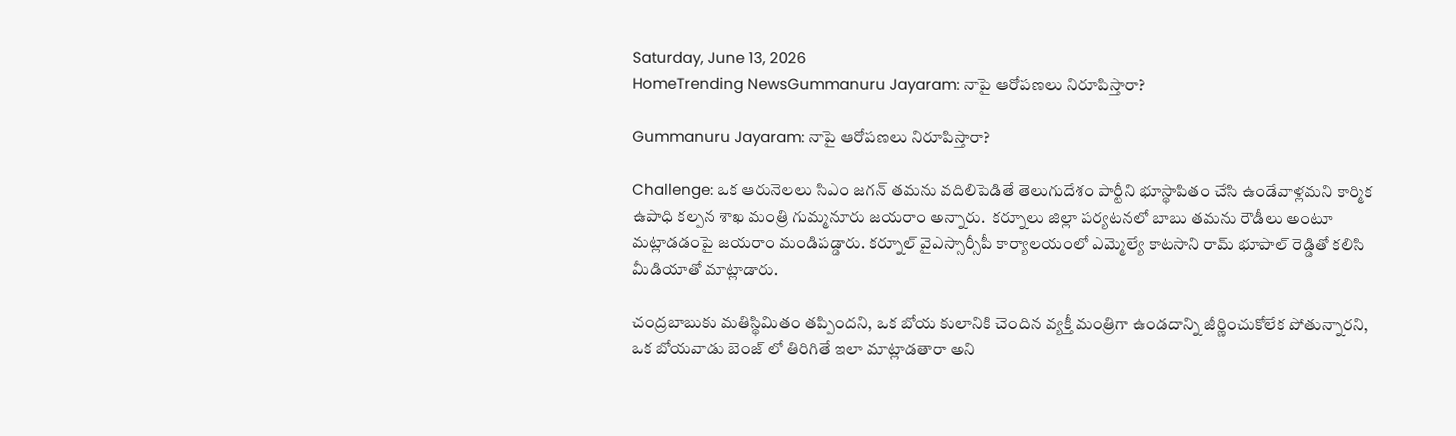Saturday, June 13, 2026
HomeTrending NewsGummanuru Jayaram: నాపై ఆరోపణలు నిరూపిస్తారా?

Gummanuru Jayaram: నాపై ఆరోపణలు నిరూపిస్తారా?

Challenge: ఒక ఆరునెలలు సిఎం జగన్ తమను వదిలిపెడితే తెలుగుదేశం పార్టీని భూస్థాపితం చేసి ఉండేవాళ్లమని కార్మిక ఉపాధి కల్పన శాఖ మంత్రి గుమ్మనూరు జయరాం అన్నారు.  కర్నూలు జిల్లా పర్యటనలో బాబు తమను రౌడీలు అంటూ మట్లాడడంపై జయరాం మండిపడ్డారు. కర్నూల్ వైఎస్సార్సీపీ కార్యాలయంలో ఎమ్మెల్యే కాటసాని రామ్ భూపాల్ రెడ్డితో కలిసి మీడియాతో మాట్లాడారు.

చంద్రబాబుకు మతిస్థిమితం తప్పిందని, ఒక బోయ కులానికి చెందిన వ్యక్తీ మంత్రిగా ఉండదాన్ని జీర్ణించుకోలేక పోతున్నారని, ఒక బోయవాడు బెంజ్ లో తిరిగితే ఇలా మాట్లాడతారా అని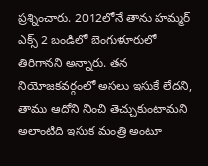ప్రశ్నించారు. 2012లోనే తాను హమ్మర్ ఎక్స్ 2 బండిలో బెంగుళూరులో తిరిగానని అన్నారు. తన నియోజకవర్గంలో అసలు ఇసుకే లేదని, తాము ఆదోని నించి తెచ్చుకుంటామని అలాంటిది ఇసుక మంత్రి అంటూ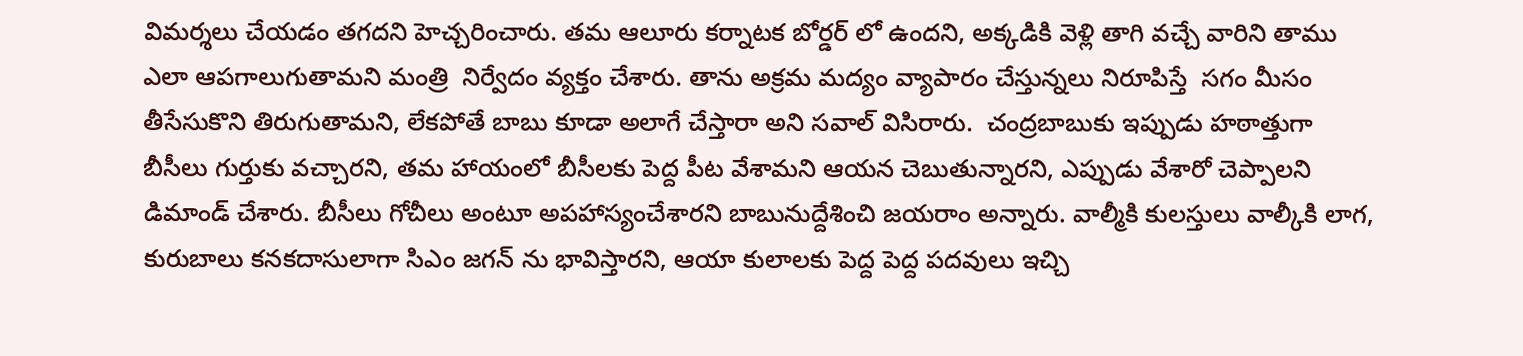విమర్శలు చేయడం తగదని హెచ్చరించారు. తమ ఆలూరు కర్నాటక బోర్డర్ లో ఉందని, అక్కడికి వెళ్లి తాగి వచ్చే వారిని తాము ఎలా ఆపగాలుగుతామని మంత్రి  నిర్వేదం వ్యక్తం చేశారు. తాను అక్రమ మద్యం వ్యాపారం చేస్తున్నలు నిరూపిస్తే  సగం మీసం తీసేసుకొని తిరుగుతామని, లేకపోతే బాబు కూడా అలాగే చేస్తారా అని సవాల్ విసిరారు.  చంద్రబాబుకు ఇప్పుడు హఠాత్తుగా బీసీలు గుర్తుకు వచ్చారని, తమ హాయంలో బీసీలకు పెద్ద పీట వేశామని ఆయన చెబుతున్నారని, ఎప్పుడు వేశారో చెప్పాలని డిమాండ్ చేశారు. బీసీలు గోచీలు అంటూ అపహాస్యంచేశారని బాబునుద్దేశించి జయరాం అన్నారు. వాల్మీకి కులస్తులు వాల్కీకి లాగ, కురుబాలు కనకదాసులాగా సిఎం జగన్ ను భావిస్తారని, ఆయా కులాలకు పెద్ద పెద్ద పదవులు ఇచ్చి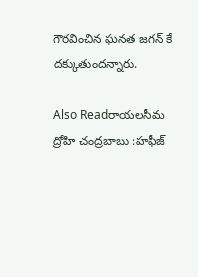గౌరవించిన ఘనత జగన్ కే దక్కుతుందన్నారు.

Also Readరాయలసీమ ద్రోహి చంద్రబాబు :హఫీజ్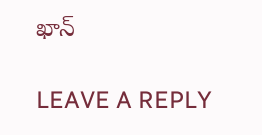ఖాన్

LEAVE A REPLY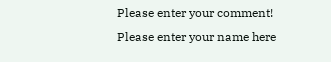Please enter your comment!
Please enter your name here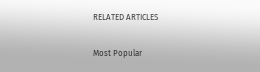RELATED ARTICLES

Most Popular